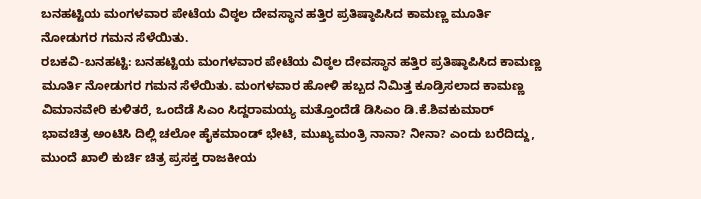ಬನಹಟ್ಟಿಯ ಮಂಗಳವಾರ ಪೇಟೆಯ ವಿಠ್ಠಲ ದೇವಸ್ಥಾನ ಹತ್ತಿರ ಪ್ರತಿಷ್ಠಾಪಿಸಿದ ಕಾಮಣ್ಣ ಮೂರ್ತಿ ನೋಡುಗರ ಗಮನ ಸೆಳೆಯಿತು.
ರಬಕವಿ-ಬನಹಟ್ಟಿ: ಬನಹಟ್ಟಿಯ ಮಂಗಳವಾರ ಪೇಟೆಯ ವಿಠ್ಠಲ ದೇವಸ್ಥಾನ ಹತ್ತಿರ ಪ್ರತಿಷ್ಠಾಪಿಸಿದ ಕಾಮಣ್ಣ ಮೂರ್ತಿ ನೋಡುಗರ ಗಮನ ಸೆಳೆಯಿತು. ಮಂಗಳವಾರ ಹೋಳಿ ಹಬ್ಬದ ನಿಮಿತ್ತ ಕೂಡ್ರಿಸಲಾದ ಕಾಮಣ್ಣ ವಿಮಾನವೇರಿ ಕುಳಿತರೆ, ಒಂದೆಡೆ ಸಿಎಂ ಸಿದ್ದರಾಮಯ್ಯ ಮತ್ತೊಂದೆಡೆ ಡಿಸಿಎಂ ಡಿ.ಕೆ.ಶಿವಕುಮಾರ್ ಭಾವಚಿತ್ರ ಅಂಟಿಸಿ ದಿಲ್ಲಿ ಚಲೋ ಹೈಕಮಾಂಡ್ ಭೇಟಿ, ಮುಖ್ಯಮಂತ್ರಿ ನಾನಾ? ನೀನಾ? ಎಂದು ಬರೆದಿದ್ದು, ಮುಂದೆ ಖಾಲಿ ಕುರ್ಚಿ ಚಿತ್ರ ಪ್ರಸಕ್ತ ರಾಜಕೀಯ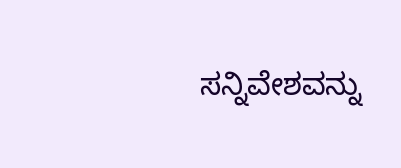ಸನ್ನಿವೇಶವನ್ನು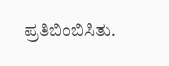ಪ್ರತಿಬಿಂಬಿಸಿತು.